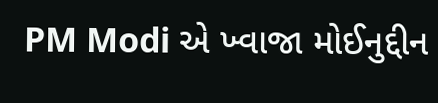PM Modi એ ખ્વાજા મોઈનુદ્દીન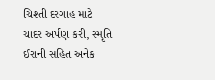ચિશ્તી દરગાહ માટે ચાદર અર્પણ કરી, સ્મૃતિ ઈરાની સહિત અનેક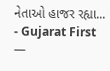નેતાઓ હાજર રહ્યા... - Gujarat First —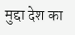मुद्दा देश का